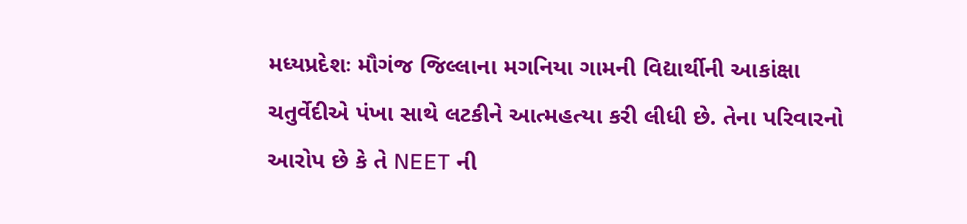મધ્યપ્રદેશઃ મૌગંજ જિલ્લાના મગનિયા ગામની વિદ્યાર્થીની આકાંક્ષા ચતુર્વેદીએ પંખા સાથે લટકીને આત્મહત્યા કરી લીધી છે. તેના પરિવારનો આરોપ છે કે તે NEET ની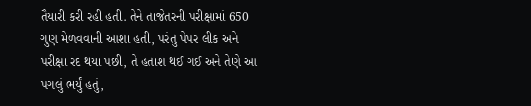તૈયારી કરી રહી હતી. તેને તાજેતરની પરીક્ષામાં 650 ગુણ મેળવવાની આશા હતી, પરંતુ પેપર લીક અને પરીક્ષા રદ થયા પછી, તે હતાશ થઈ ગઈ અને તેણે આ પગલું ભર્યું હતું,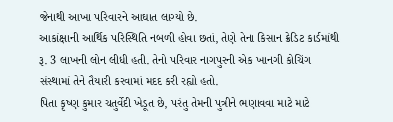જેનાથી આખા પરિવારને આઘાત લાગ્યો છે.
આકાંક્ષાની આર્થિક પરિસ્થિતિ નબળી હોવા છતાં, તેણે તેના કિસાન ક્રેડિટ કાર્ડમાંથી રૂ. 3 લાખની લોન લીધી હતી. તેનો પરિવાર નાગપુરની એક ખાનગી કોચિંગ સંસ્થામાં તેને તૈયારી કરવામાં મદદ કરી રહ્યો હતો.
પિતા કૃષ્ણ કુમાર ચતુર્વેદી ખેડૂત છે, પરંતુ તેમની પુત્રીને ભણાવવા માટે માટે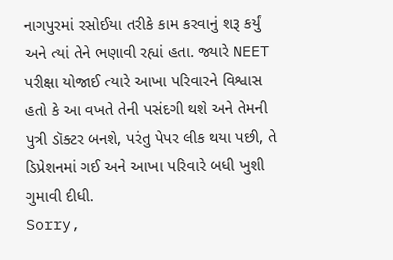નાગપુરમાં રસોઈયા તરીકે કામ કરવાનું શરૂ કર્યું અને ત્યાં તેને ભણાવી રહ્યાં હતા. જ્યારે NEET પરીક્ષા યોજાઈ ત્યારે આખા પરિવારને વિશ્વાસ હતો કે આ વખતે તેની પસંદગી થશે અને તેમની પુત્રી ડૉક્ટર બનશે, પરંતુ પેપર લીક થયા પછી, તે ડિપ્રેશનમાં ગઈ અને આખા પરિવારે બધી ખુશી ગુમાવી દીધી.
Sorry,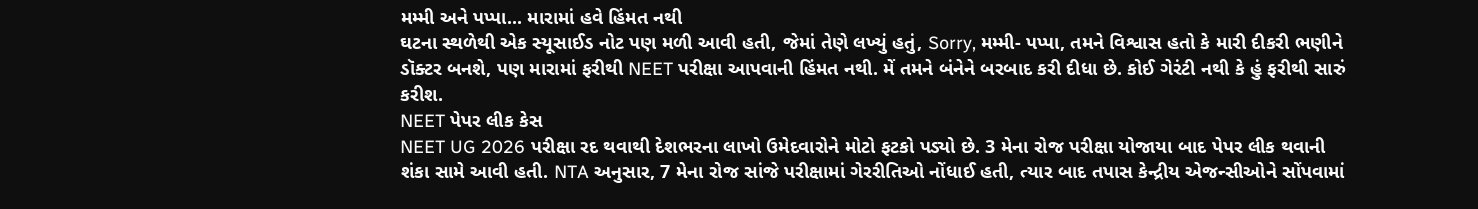મમ્મી અને પપ્પા... મારામાં હવે હિંમત નથી
ઘટના સ્થળેથી એક સ્યૂસાઈડ નોટ પણ મળી આવી હતી, જેમાં તેણે લખ્યું હતું, Sorry, મમ્મી- પપ્પા, તમને વિશ્વાસ હતો કે મારી દીકરી ભણીને ડૉક્ટર બનશે, પણ મારામાં ફરીથી NEET પરીક્ષા આપવાની હિંમત નથી. મેં તમને બંનેને બરબાદ કરી દીધા છે. કોઈ ગેરંટી નથી કે હું ફરીથી સારું કરીશ.
NEET પેપર લીક કેસ
NEET UG 2026 પરીક્ષા રદ થવાથી દેશભરના લાખો ઉમેદવારોને મોટો ફટકો પડ્યો છે. 3 મેના રોજ પરીક્ષા યોજાયા બાદ પેપર લીક થવાની શંકા સામે આવી હતી. NTA અનુસાર, 7 મેના રોજ સાંજે પરીક્ષામાં ગેરરીતિઓ નોંધાઈ હતી, ત્યાર બાદ તપાસ કેન્દ્રીય એજન્સીઓને સોંપવામાં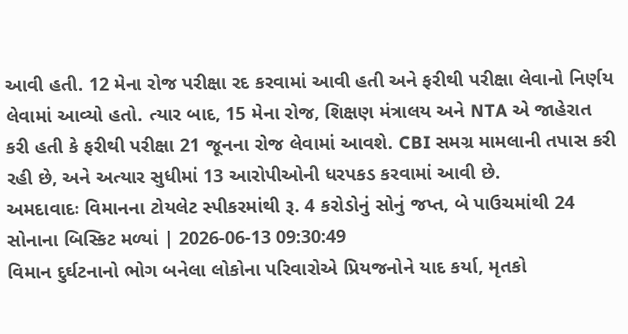આવી હતી. 12 મેના રોજ પરીક્ષા રદ કરવામાં આવી હતી અને ફરીથી પરીક્ષા લેવાનો નિર્ણય લેવામાં આવ્યો હતો. ત્યાર બાદ, 15 મેના રોજ, શિક્ષણ મંત્રાલય અને NTA એ જાહેરાત કરી હતી કે ફરીથી પરીક્ષા 21 જૂનના રોજ લેવામાં આવશે. CBI સમગ્ર મામલાની તપાસ કરી રહી છે, અને અત્યાર સુધીમાં 13 આરોપીઓની ધરપકડ કરવામાં આવી છે.
અમદાવાદઃ વિમાનના ટોયલેટ સ્પીકરમાંથી રૂ. 4 કરોડોનું સોનું જપ્ત, બે પાઉચમાંથી 24 સોનાના બિસ્કિટ મળ્યાં | 2026-06-13 09:30:49
વિમાન દુર્ઘટનાનો ભોગ બનેલા લોકોના પરિવારોએ પ્રિયજનોને યાદ કર્યા, મૃતકો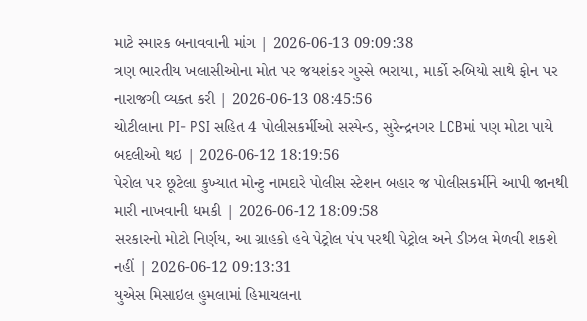માટે સ્મારક બનાવવાની માંગ | 2026-06-13 09:09:38
ત્રણ ભારતીય ખલાસીઓના મોત પર જયશંકર ગુસ્સે ભરાયા, માર્કો રુબિયો સાથે ફોન પર નારાજગી વ્યક્ત કરી | 2026-06-13 08:45:56
ચોટીલાના PI- PSI સહિત 4 પોલીસકર્મીઓ સસ્પેન્ડ, સુરેન્દ્રનગર LCBમાં પણ મોટા પાયે બદલીઓ થઇ | 2026-06-12 18:19:56
પેરોલ પર છૂટેલા કુખ્યાત મોન્ટુ નામદારે પોલીસ સ્ટેશન બહાર જ પોલીસકર્મીને આપી જાનથી મારી નાખવાની ધમકી | 2026-06-12 18:09:58
સરકારનો મોટો નિર્ણય, આ ગ્રાહકો હવે પેટ્રોલ પંપ પરથી પેટ્રોલ અને ડીઝલ મેળવી શકશે નહીં | 2026-06-12 09:13:31
યુએસ મિસાઇલ હુમલામાં હિમાચલના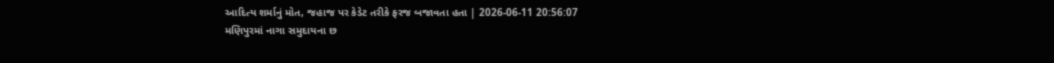આદિત્ય શર્માનું મોત, જહાજ પર કેડેટ તરીકે ફરજ બજાવતા હતા | 2026-06-11 20:56:07
મણિપુરમાં નાગા સમુદાયના છ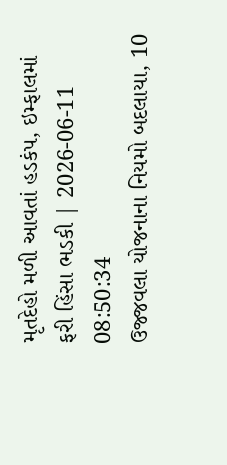મૃતદેહો મળી આવતાં હડકંપ, ઇમ્ફાલમાં ફરી હિંસા ભડકી | 2026-06-11 08:50:34
ઉજ્જવલા યોજનાના નિયમો બદલાયા, 10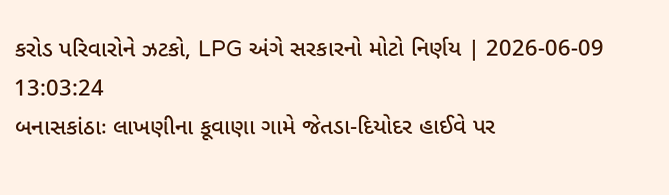કરોડ પરિવારોને ઝટકો, LPG અંગે સરકારનો મોટો નિર્ણય | 2026-06-09 13:03:24
બનાસકાંઠાઃ લાખણીના કૂવાણા ગામે જેતડા-દિયોદર હાઈવે પર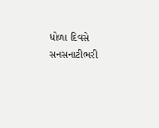ધોળા દિવસે સનસનાટીભરી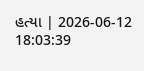હત્યા | 2026-06-12 18:03:39